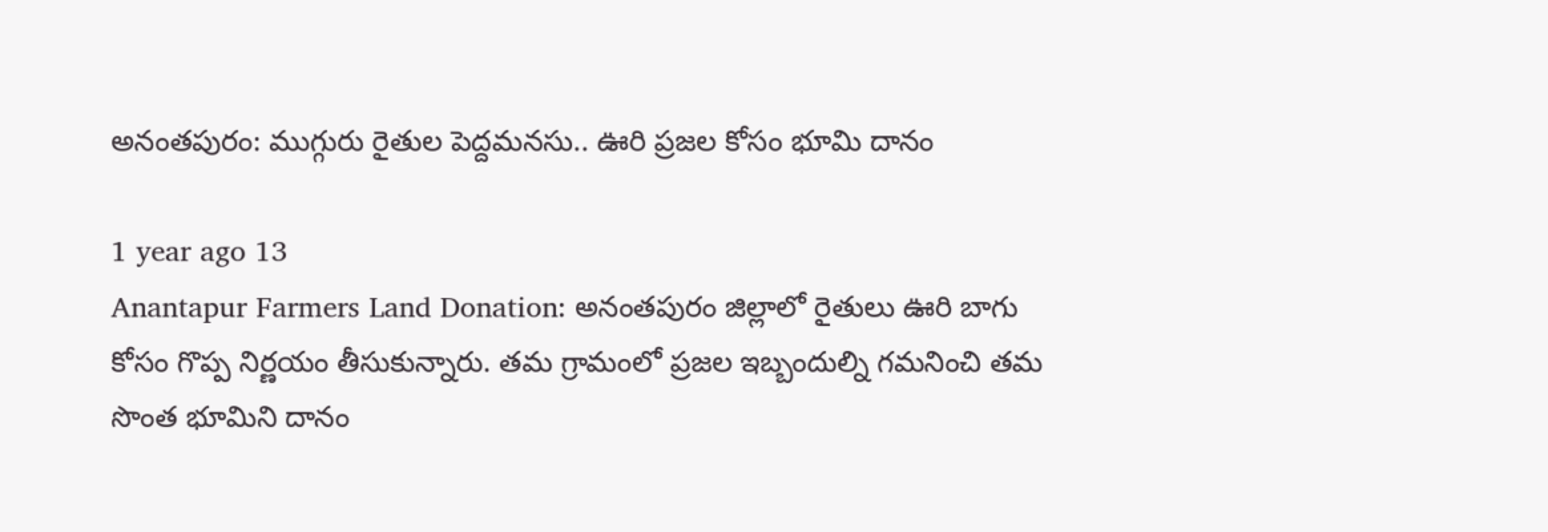అనంతపురం: ముగ్గురు రైతుల పెద్దమనసు.. ఊరి ప్రజల కోసం భూమి దానం

1 year ago 13
Anantapur Farmers Land Donation: అనంతపురం జిల్లాలో రైతులు ఊరి బాగు కోసం గొప్ప నిర్ణయం తీసుకున్నారు. తమ గ్రామంలో ప్రజల ఇబ్బందుల్ని గమనించి తమ సొంత భూమిని దానం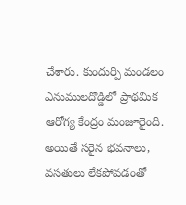చేశారు. కుందుర్పి మండలం ఎనుములదొడ్డిలో ప్రాథమిక ఆరోగ్య కేంద్రం మంజూరైంది. అయితే సరైన భవనాలు, వసతులు లేకపోవడంతో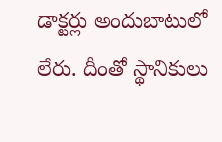డాక్టర్లు అందుబాటులో లేరు. దీంతో స్థానికులు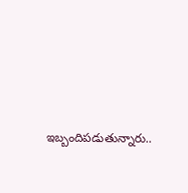ఇబ్బందిపడుతున్నారు..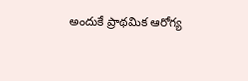అందుకే ప్రాథమిక ఆరోగ్య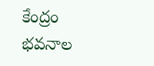కేంద్రం భవనాల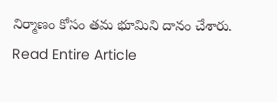నిర్మాణం కోసం తమ భూమిని దానం చేశారు.
Read Entire Article